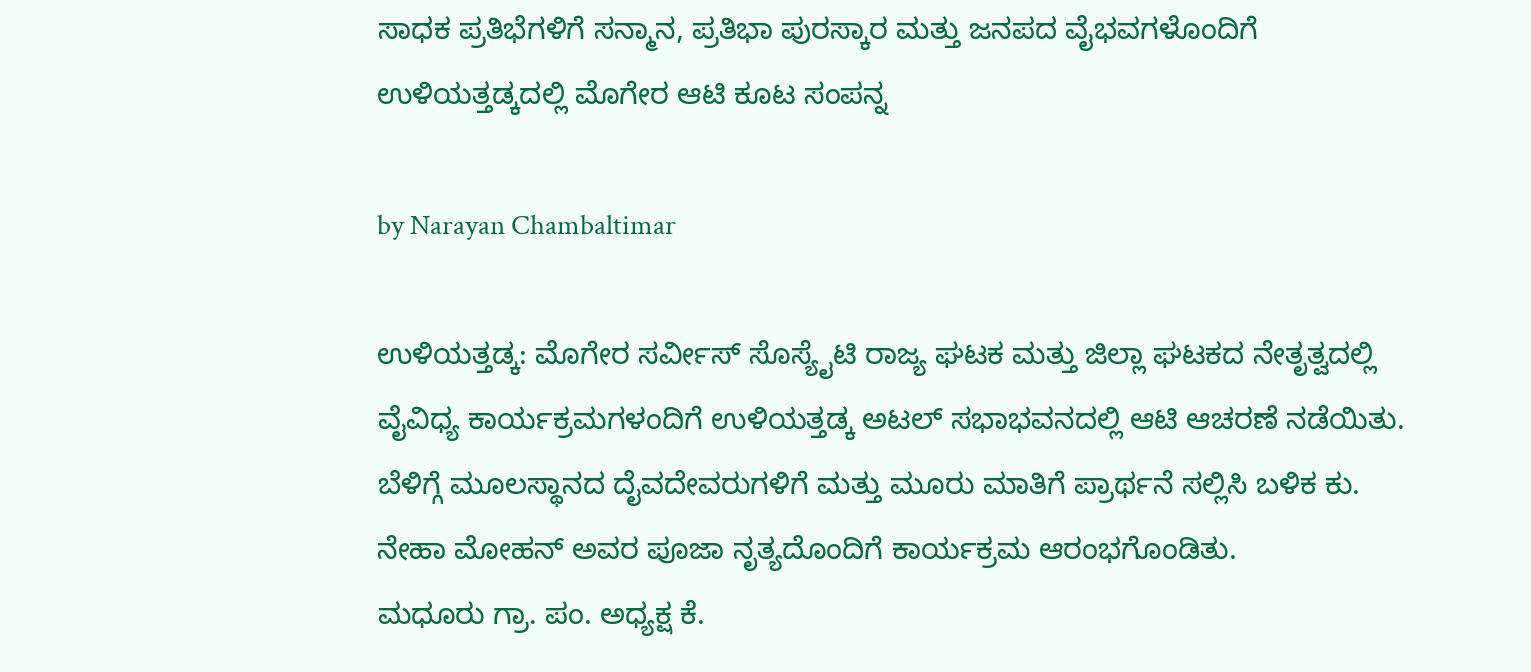ಸಾಧಕ ಪ್ರತಿಭೆಗಳಿಗೆ ಸನ್ಮಾನ, ಪ್ರತಿಭಾ ಪುರಸ್ಕಾರ ಮತ್ತು ಜನಪದ ವೈಭವಗಳೊಂದಿಗೆ ಉಳಿಯತ್ತಡ್ಕದಲ್ಲಿ ಮೊಗೇರ ಆಟಿ ಕೂಟ ಸಂಪನ್ನ

by Narayan Chambaltimar

ಉಳಿಯತ್ತಡ್ಕ: ಮೊಗೇರ ಸರ್ವೀಸ್ ಸೊಸ್ಯೈಟಿ ರಾಜ್ಯ ಘಟಕ ಮತ್ತು ಜಿಲ್ಲಾ ಘಟಕದ ನೇತೃತ್ವದಲ್ಲಿ ವೈವಿಧ್ಯ ಕಾರ್ಯಕ್ರಮಗಳಂದಿಗೆ ಉಳಿಯತ್ತಡ್ಕ ಅಟಲ್ ಸಭಾಭವನದಲ್ಲಿ ಆಟಿ ಆಚರಣೆ ನಡೆಯಿತು.
ಬೆಳಿಗ್ಗೆ ಮೂಲಸ್ಥಾನದ ದೈವದೇವರುಗಳಿಗೆ ಮತ್ತು ಮೂರು ಮಾತಿಗೆ ಪ್ರಾರ್ಥನೆ ಸಲ್ಲಿಸಿ ಬಳಿಕ ಕು. ನೇಹಾ ಮೋಹನ್ ಅವರ ಪೂಜಾ ನೃತ್ಯದೊಂದಿಗೆ ಕಾರ್ಯಕ್ರಮ ಆರಂಭಗೊಂಡಿತು.
ಮಧೂರು ಗ್ರಾ. ಪಂ. ಅಧ್ಯಕ್ಷ ಕೆ.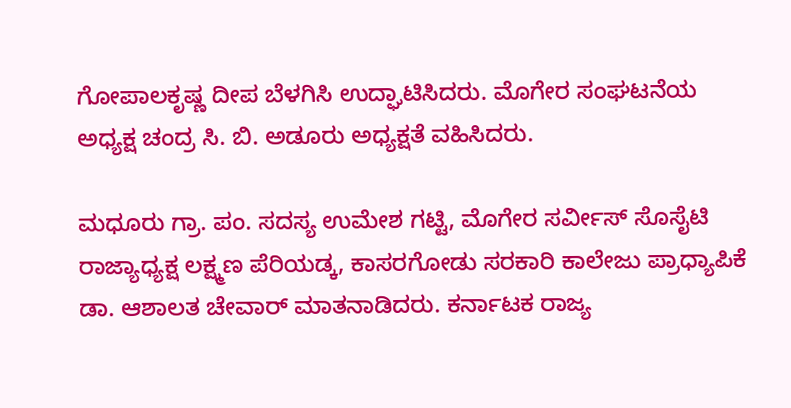ಗೋಪಾಲಕೃಷ್ಣ ದೀಪ ಬೆಳಗಿಸಿ ಉದ್ಘಾಟಿಸಿದರು. ಮೊಗೇರ ಸಂಘಟನೆಯ ಅಧ್ಯಕ್ಷ ಚಂದ್ರ ಸಿ. ಬಿ. ಅಡೂರು ಅಧ್ಯಕ್ಷತೆ ವಹಿಸಿದರು.

ಮಧೂರು ಗ್ರಾ. ಪಂ. ಸದಸ್ಯ ಉಮೇಶ ಗಟ್ಟಿ, ಮೊಗೇರ ಸರ್ವೀಸ್ ಸೊಸೈಟಿ ರಾಜ್ಯಾಧ್ಯಕ್ಷ ಲಕ್ಷ್ಮಣ ಪೆರಿಯಡ್ಕ, ಕಾಸರಗೋಡು ಸರಕಾರಿ ಕಾಲೇಜು ಪ್ರಾಧ್ಯಾಪಿಕೆ ಡಾ. ಆಶಾಲತ ಚೇವಾರ್ ಮಾತನಾಡಿದರು. ಕರ್ನಾಟಕ ರಾಜ್ಯ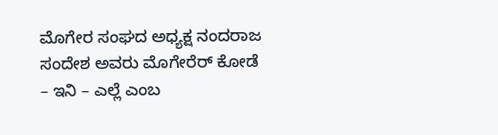ಮೊಗೇರ ಸಂಘದ ಅಧ್ಯಕ್ಷ ನಂದರಾಜ ಸಂದೇಶ ಅವರು ಮೊಗೇರೆರ್ ಕೋಡೆ – ಇನಿ – ಎಲ್ಲೆ ಎಂಬ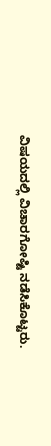ವಿಷಯದಲ್ಲಿ ವಿಚಾರಗೋಷ್ಟಿ ನಡೆಸಿಕೊಟ್ಟರು.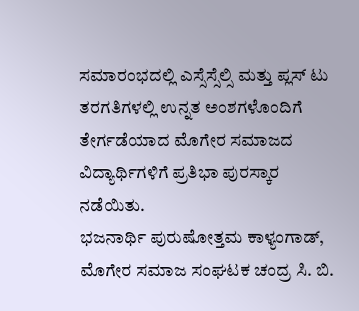ಸಮಾರಂಭದಲ್ಲಿ ಎಸ್ಸೆಸ್ಸೆಲ್ಸಿ ಮತ್ತು ಪ್ಲಸ್ ಟು ತರಗತಿಗಳಲ್ಲಿ ಉನ್ನತ ಅಂಶಗಳೊಂದಿಗೆ ತೇರ್ಗಡೆಯಾದ ಮೊಗೇರ ಸಮಾಜದ ವಿದ್ಯಾರ್ಥಿಗಳಿಗೆ ಪ್ರತಿಭಾ ಪುರಸ್ಕಾರ ನಡೆಯಿತು.
ಭಜನಾರ್ಥಿ ಪುರುಷೋತ್ತಮ ಕಾಳ್ಯಂಗಾಡ್, ಮೊಗೇರ ಸಮಾಜ ಸಂಘಟಕ ಚಂದ್ರ ಸಿ. ಬಿ.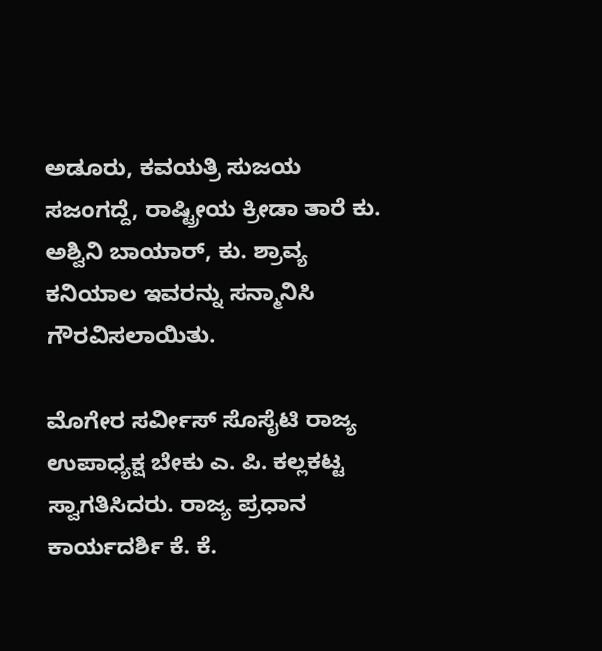ಅಡೂರು, ಕವಯತ್ರಿ ಸುಜಯ ಸಜಂಗದ್ದೆ, ರಾಷ್ಟ್ರೀಯ ಕ್ರೀಡಾ ತಾರೆ ಕು. ಅಶ್ವಿನಿ ಬಾಯಾರ್, ಕು. ಶ್ರಾವ್ಯ ಕನಿಯಾಲ ಇವರನ್ನು ಸನ್ಮಾನಿಸಿ ಗೌರವಿಸಲಾಯಿತು.

ಮೊಗೇರ ಸರ್ವೀಸ್ ಸೊಸೈಟಿ ರಾಜ್ಯ ಉಪಾಧ್ಯಕ್ಷ ಬೇಕು ಎ. ಪಿ. ಕಲ್ಲಕಟ್ಟ ಸ್ವಾಗತಿಸಿದರು. ರಾಜ್ಯ ಪ್ರಧಾನ ಕಾರ್ಯದರ್ಶಿ ಕೆ. ಕೆ.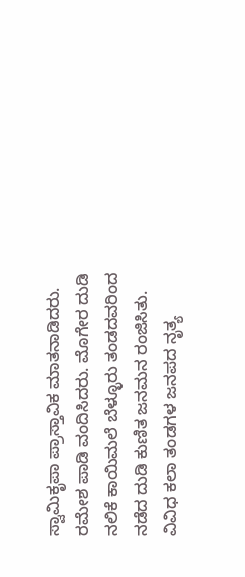ಸ್ವಾಮಿಕೃಪಾ ಪ್ರಾಸ್ತಾವಿಕ ಮಾತನಾಡಿದರು. ರಮೇಶ ಪಾಡಿ ವಂದಿಸಿದರು. ಮೊಗೇರ ದುಡಿ ನಲಿಕೆ ಕಾಯಿಮಲೆ ಬೆಳ್ಳೂರು ತಂಡದವರಿಂದ ನಡೆದ ದುಡಿ ಕುಣಿತ ಜನಮನ ರಂಜಿಸಿತು. ವಿವಿಧ ಕಲಾ ತಂಡಗಳ ಜನಪದ ನೃತ್ಯ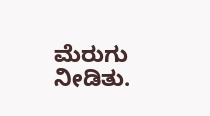ಮೆರುಗು ನೀಡಿತು.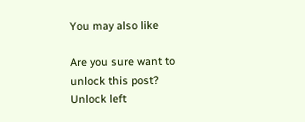You may also like

Are you sure want to unlock this post?
Unlock left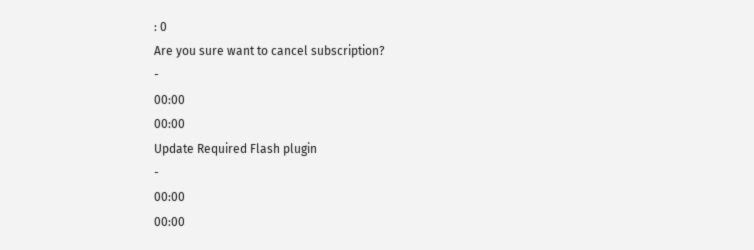: 0
Are you sure want to cancel subscription?
-
00:00
00:00
Update Required Flash plugin
-
00:00
00:00